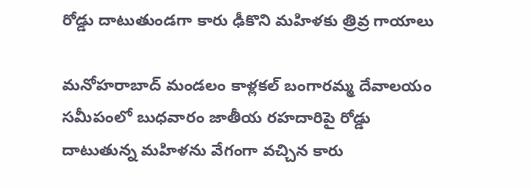రోడ్డు దాటుతుండగా కారు ఢీకొని మహిళకు త్రివ్ర గాయాలు

మనోహరాబాద్ మండలం కాళ్లకల్ బంగారమ్మ దేవాలయం సమీపంలో బుధవారం జాతీయ రహదారిపై రోడ్డు దాటుతున్న మహిళను వేగంగా వచ్చిన కారు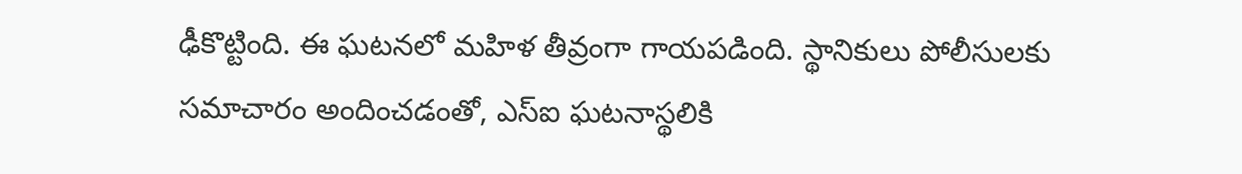ఢీకొట్టింది. ఈ ఘటనలో మహిళ తీవ్రంగా గాయపడింది. స్థానికులు పోలీసులకు సమాచారం అందించడంతో, ఎస్ఐ ఘటనాస్థలికి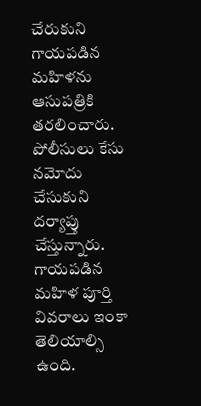చేరుకుని గాయపడిన మహిళను ఆసుపత్రికి తరలించారు. పోలీసులు కేసు నమోదు చేసుకుని దర్యాప్తు చేస్తున్నారు. గాయపడిన మహిళ పూర్తి వివరాలు ఇంకా తెలియాల్సి ఉంది.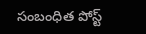సంబంధిత పోస్ట్